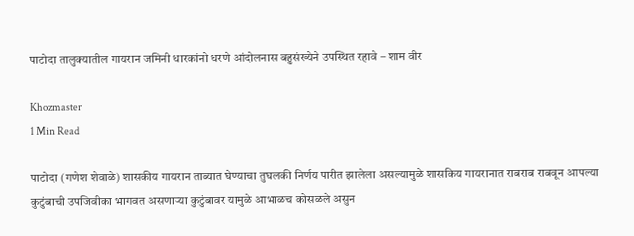पाटोदा तालुक्यातील गायरान जमिनी धारकांनो धरणे आंदोलनास बहुसंख्येने उपस्थित रहावे – शाम वीर

Khozmaster
1 Min Read

पाटोदा (गणेश शेवाळे) शासकीय गायरान ताब्यात घेण्याचा तुघलकी निर्णय पारीत झालेला असल्यामुळे शासकिय गायरानात राबराब राबवून आपल्या कुटुंबाची उपजिवीका भागवत असणाऱ्या कुटुंबावर यामुळे आभाळच कोसळले असुन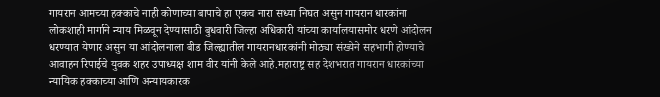गायरान आमच्या हक्काचे नाही कोणाच्या बापाचे हा एकच नारा सध्या निघत असुन गायरान धारकांना लोकशाही मार्गाने न्याय मिळवून देण्यासाठी बुधवारी जिल्हा अधिकारी यांच्या कार्यालयासमोर धरणे आंदोलन धरण्यात येणार असुन या आंदोलनाला बीड जिल्ह्यातील गायरानधारकांनी मोठ्या संख्येने सहभागी होण्याचे आवाहन रिपाईचे युवक शहर उपाध्यक्ष शाम वीर यांनी केले आहे.महाराष्ट्र सह देशभरात गायरान धारकांच्या न्यायिक हक्काच्या आणि अन्यायकारक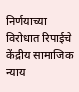निर्णयाच्या विरोधात रिपाईचे केंद्रीय सामाजिक न्याय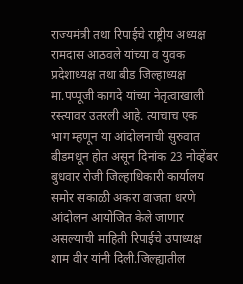राज्यमंत्री तथा रिपाईचे राष्ट्रीय अध्यक्ष रामदास आठवले यांच्या व युवक प्रदेशाध्यक्ष तथा बीड जिल्हाध्यक्ष मा.पप्पूजी कागदे यांच्या नेतृत्वाखाली रस्त्यावर उतरली आहे. त्याचाच एक भाग म्हणून या आंदोलनाची सुरुवात बीडमधून होत असून दिनांक 23 नोव्हेंबर बुधवार रोजी जिल्हाधिकारी कार्यालय समोर सकाळी अकरा वाजता धरणे आंदोलन आयोजित केले जाणार असल्याची माहिती रिपाईचे उपाध्यक्ष शाम वीर यांनी दिली.जिल्ह्यातील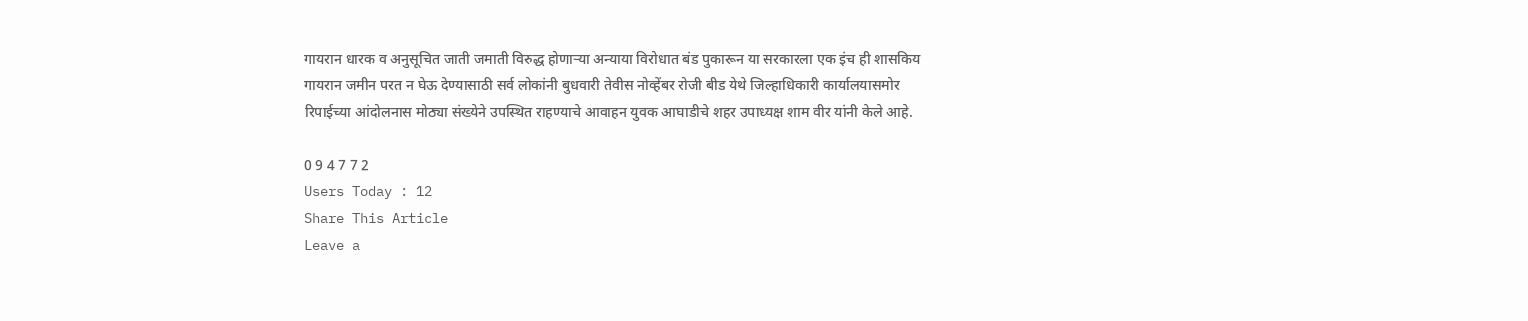गायरान धारक व अनुसूचित जाती जमाती विरुद्ध होणाऱ्या अन्याया विरोधात बंड पुकारून या सरकारला एक इंच ही शासकिय गायरान जमीन परत न घेऊ देण्यासाठी सर्व लोकांनी बुधवारी तेवीस नोव्हेंबर रोजी बीड येथे जिल्हाधिकारी कार्यालयासमोर रिपाईच्या आंदोलनास मोठ्या संख्येने उपस्थित राहण्याचे आवाहन युवक आघाडीचे शहर उपाध्यक्ष शाम वीर यांनी केले आहे.

0 9 4 7 7 2
Users Today : 12
Share This Article
Leave a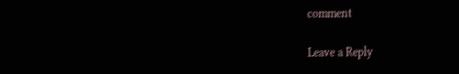comment

Leave a Reply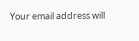Your email address will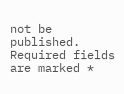not be published. Required fields are marked *